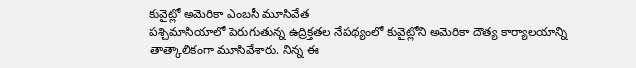కువైట్లో అమెరికా ఎంబసీ మూసివేత
పశ్చిమాసియాలో పెరుగుతున్న ఉద్రిక్తతల నేపథ్యంలో కువైట్లోని అమెరికా దౌత్య కార్యాలయాన్ని తాత్కాలికంగా మూసివేశారు. నిన్న ఈ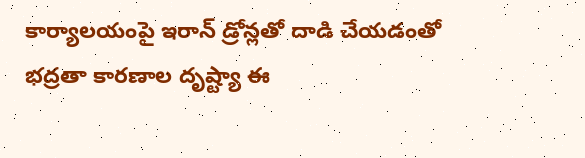కార్యాలయంపై ఇరాన్ డ్రోన్లతో దాడి చేయడంతో భద్రతా కారణాల దృష్ట్యా ఈ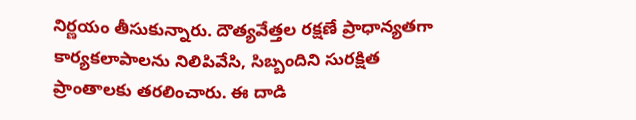నిర్ణయం తీసుకున్నారు. దౌత్యవేత్తల రక్షణే ప్రాధాన్యతగా కార్యకలాపాలను నిలిపివేసి, సిబ్బందిని సురక్షిత ప్రాంతాలకు తరలించారు. ఈ దాడి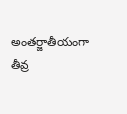అంతర్జాతీయంగా తీవ్ర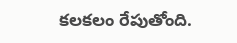కలకలం రేపుతోంది.